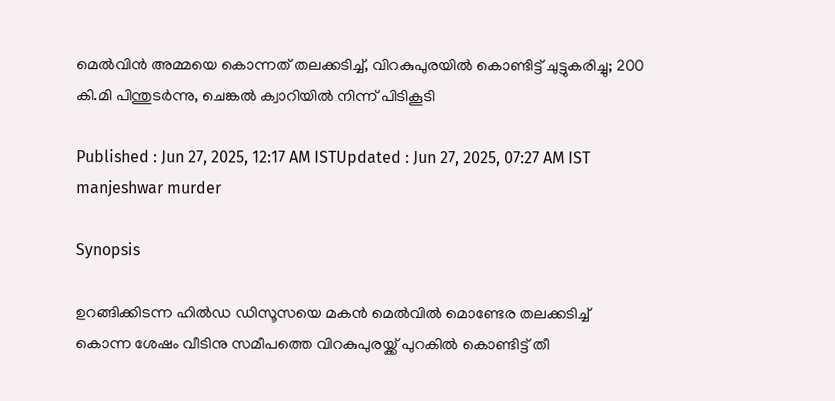മെൽവിൻ അമ്മയെ കൊന്നത് തലക്കടിച്ച്, വിറകുപുരയിൽ കൊണ്ടിട്ട് ചുട്ടുകരിച്ചു; 200 കി.മി പിന്തുടർന്നു, ചെങ്കൽ ക്വാറിയിൽ നിന്ന് പിടികൂടി

Published : Jun 27, 2025, 12:17 AM ISTUpdated : Jun 27, 2025, 07:27 AM IST
manjeshwar murder

Synopsis

ഉറങ്ങിക്കിടന്ന ഹിൽഡ ഡിസൂസയെ മകൻ മെൽവിൽ മൊണ്ടേര തലക്കടിച്ച് കൊന്ന ശേഷം വീടിനു സമീപത്തെ വിറകുപുരയ്ക്ക് പുറകിൽ കൊണ്ടിട്ട് തീ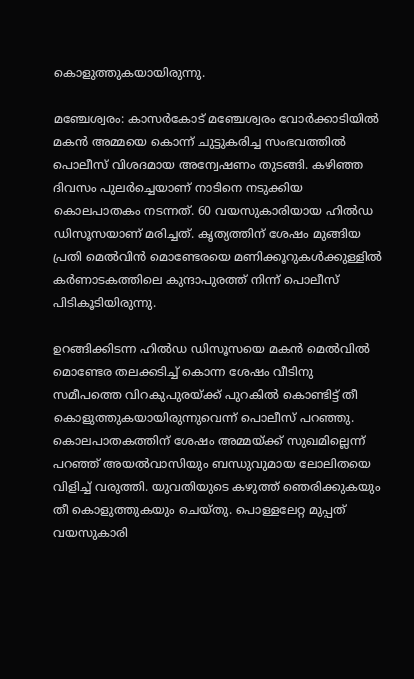കൊളുത്തുകയായിരുന്നു.

മഞ്ചേശ്വരം: കാസർകോട് മഞ്ചേശ്വരം വോർക്കാടിയിൽ മകൻ അമ്മയെ കൊന്ന് ചുട്ടുകരിച്ച സംഭവത്തിൽ പൊലീസ് വിശദമായ അന്വേഷണം തുടങ്ങി. കഴിഞ്ഞ ദിവസം പുലർച്ചെയാണ് നാടിനെ നടുക്കിയ കൊലപാതകം നടന്നത്. 60 വയസുകാരിയായ ഹിൽഡ ഡിസൂസയാണ് മരിച്ചത്. കൃത്യത്തിന് ശേഷം മുങ്ങിയ പ്രതി മെൽവിൻ മൊണ്ടേരയെ മണിക്കൂറുകൾക്കുള്ളിൽ കർണാടകത്തിലെ കുന്ദാപുരത്ത് നിന്ന് പൊലീസ് പിടികൂടിയിരുന്നു.

ഉറങ്ങിക്കിടന്ന ഹിൽഡ ഡിസൂസയെ മകൻ മെൽവിൽ മൊണ്ടേര തലക്കടിച്ച് കൊന്ന ശേഷം വീടിനു സമീപത്തെ വിറകുപുരയ്ക്ക് പുറകിൽ കൊണ്ടിട്ട് തീ കൊളുത്തുകയായിരുന്നുവെന്ന് പൊലീസ് പറഞ്ഞു. കൊലപാതകത്തിന് ശേഷം അമ്മയ്ക്ക് സുഖമില്ലെന്ന് പറഞ്ഞ് അയൽവാസിയും ബന്ധുവുമായ ലോലിതയെ വിളിച്ച് വരുത്തി. യുവതിയുടെ കഴുത്ത് ഞെരിക്കുകയും തീ കൊളുത്തുകയും ചെയ്തു. പൊള്ളലേറ്റ മുപ്പത് വയസുകാരി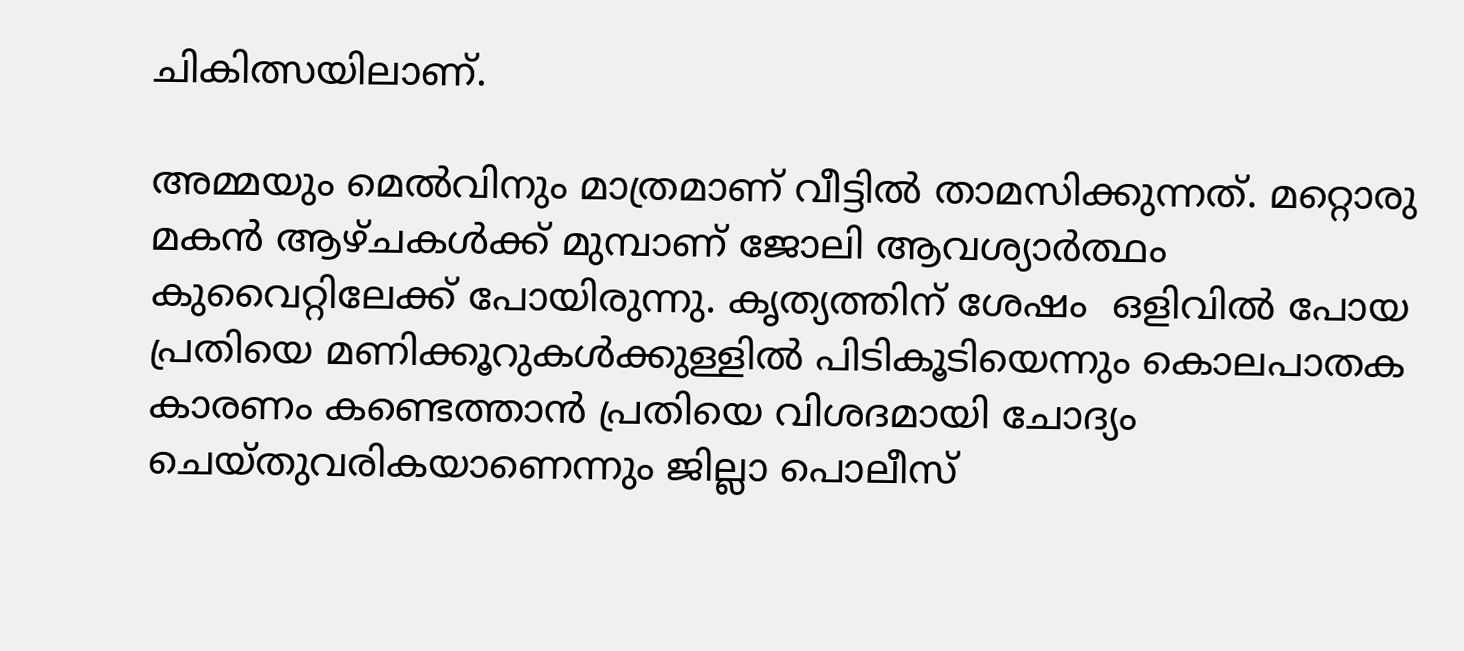ചികിത്സയിലാണ്.

അമ്മയും മെൽവിനും മാത്രമാണ് വീട്ടിൽ താമസിക്കുന്നത്. മറ്റൊരു മകൻ ആഴ്ചകൾക്ക് മുമ്പാണ് ജോലി ആവശ്യാർത്ഥം കുവൈറ്റിലേക്ക് പോയിരുന്നു. കൃത്യത്തിന് ശേഷം  ഒളിവിൽ പോയ പ്രതിയെ മണിക്കൂറുകൾക്കുള്ളിൽ പിടികൂടിയെന്നും കൊലപാതക കാരണം കണ്ടെത്താൻ പ്രതിയെ വിശദമായി ചോദ്യം ചെയ്തുവരികയാണെന്നും ജില്ലാ പൊലീസ്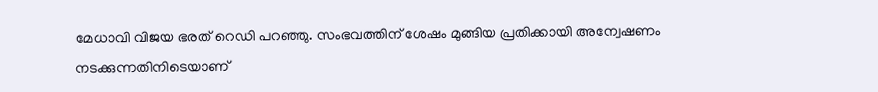മേധാവി വിജയ ഭരത് റെഡി പറഞ്ഞു. സംഭവത്തിന് ശേഷം മുങ്ങിയ പ്രതിക്കായി അന്വേഷണം നടക്കുന്നതിനിടെയാണ്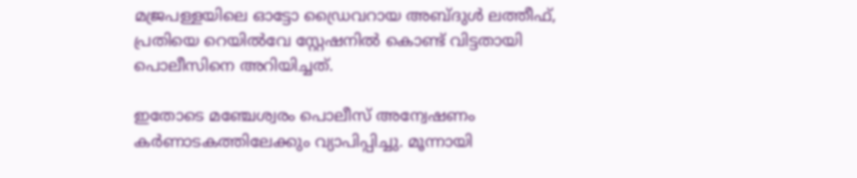മജ്രപള്ളയിലെ ഓട്ടോ ഡ്രൈവറായ അബ്ദുൾ ലത്തീഫ്, പ്രതിയെ റെയിൽവേ സ്റ്റേഷനിൽ കൊണ്ട് വിട്ടതായി പൊലീസിനെ അറിയിച്ചത്.

ഇതോടെ മഞ്ചേശ്വരം പൊലീസ് അന്വേഷണം കർണാടകത്തിലേക്കും വ്യാപിപ്പിച്ചു. മൂന്നായി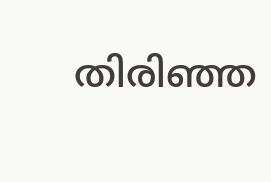തിരിഞ്ഞ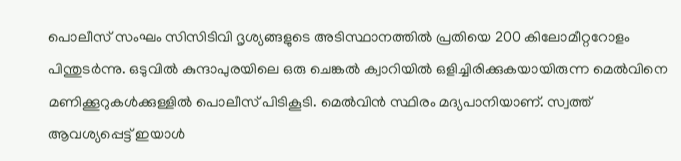പൊലീസ് സംഘം സിസിടിവി ദൃശ്യങ്ങളുടെ അടിസ്ഥാനത്തിൽ പ്രതിയെ 200 കിലോമീറ്ററോളം പിന്തുടർന്നു. ഒടുവിൽ കുന്ദാപുരയിലെ ഒരു ചെങ്കൽ ക്വാറിയിൽ ഒളിച്ചിരിക്കുകയായിരുന്ന മെൽവിനെ മണിക്കൂറുകൾക്കുള്ളിൽ പൊലീസ് പിടികൂടി. മെൽവിൻ സ്ഥിരം മദ്യപാനിയാണ്. സ്വത്ത് ആവശ്യപ്പെട്ട് ഇയാൾ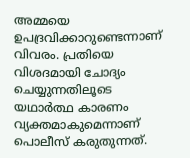അമ്മയെ ഉപദ്രവിക്കാറുണ്ടെന്നാണ് വിവരം. പ്രതിയെ വിശദമായി ചോദ്യം ചെയ്യുന്നതിലൂടെ യഥാർത്ഥ കാരണം വ്യക്തമാകുമെന്നാണ് പൊലീസ് കരുതുന്നത്.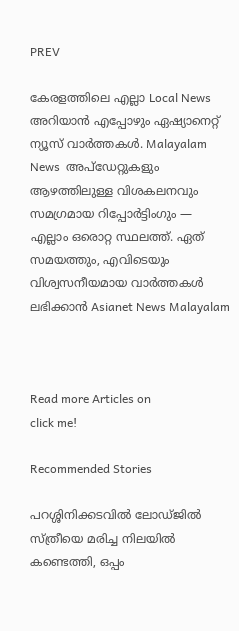PREV

കേരളത്തിലെ എല്ലാ Local News അറിയാൻ എപ്പോഴും ഏഷ്യാനെറ്റ് ന്യൂസ് വാർത്തകൾ. Malayalam News  അപ്‌ഡേറ്റുകളും ആഴത്തിലുള്ള വിശകലനവും സമഗ്രമായ റിപ്പോർട്ടിംഗും — എല്ലാം ഒരൊറ്റ സ്ഥലത്ത്. ഏത് സമയത്തും, എവിടെയും വിശ്വസനീയമായ വാർത്തകൾ ലഭിക്കാൻ Asianet News Malayalam



Read more Articles on
click me!

Recommended Stories

പറശ്ശിനിക്കടവിൽ ലോഡ്ജിൽ സ്ത്രീയെ മരിച്ച നിലയിൽ കണ്ടെത്തി, ഒപ്പം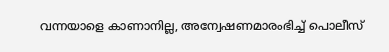വന്നയാളെ കാണാനില്ല, അന്വേഷണമാരംഭിച്ച് പൊലീസ്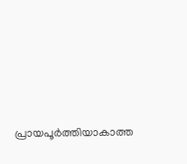പ്രായപൂര്‍ത്തിയാകാത്ത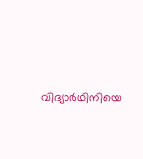വിദ്യാര്‍ഥിനിയെ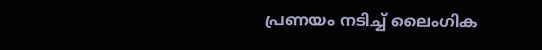പ്രണയം നടിച്ച് ലൈംഗിക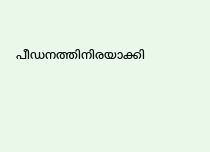പീഡനത്തിനിരയാക്കി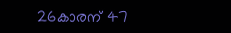26കാരന് 47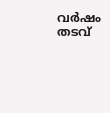വർഷം തടവ്